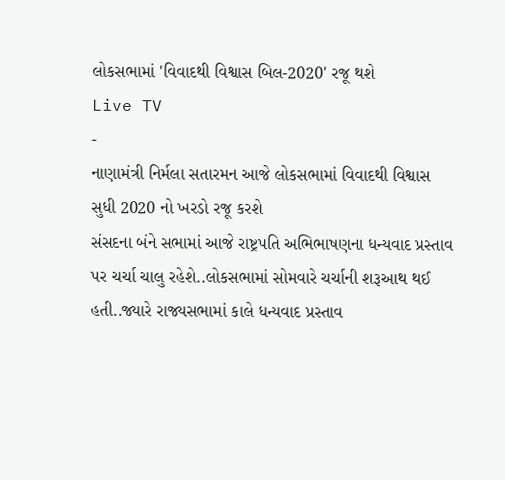લોકસભામાં 'વિવાદથી વિશ્વાસ બિલ-2020' રજૂ થશે
Live TV
-
નાણામંત્રી નિર્મલા સતારમન આજે લોકસભામાં વિવાદથી વિશ્વાસ સુધી 2020 નો ખરડો રજૂ કરશે
સંસદના બંને સભામાં આજે રાષ્ટ્રપતિ અભિભાષણના ધન્યવાદ પ્રસ્તાવ પર ચર્ચા ચાલુ રહેશે..લોકસભામાં સોમવારે ચર્ચાની શરૂઆથ થઈ હતી..જ્યારે રાજ્યસભામાં કાલે ધન્યવાદ પ્રસ્તાવ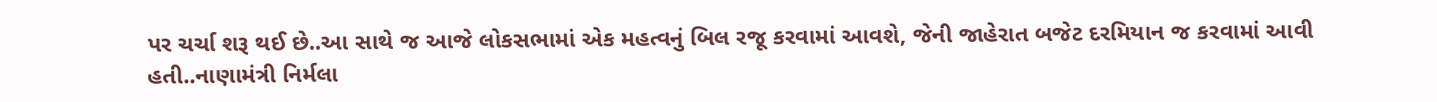પર ચર્ચા શરૂ થઈ છે..આ સાથે જ આજે લોકસભામાં એક મહત્વનું બિલ રજૂ કરવામાં આવશે, જેની જાહેરાત બજેટ દરમિયાન જ કરવામાં આવી હતી..નાણામંત્રી નિર્મલા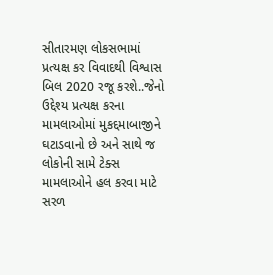સીતારમણ લોકસભામાં પ્રત્યક્ષ કર વિવાદથી વિશ્વાસ બિલ 2020 રજૂ કરશે..જેનો ઉદ્દેશ્ય પ્રત્યક્ષ કરના મામલાઓમાં મુકદ્દમાબાજીને ઘટાડવાનો છે અને સાથે જ લોકોની સામે ટેક્સ મામલાઓને હલ કરવા માટે સરળ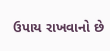ઉપાય રાખવાનો છે